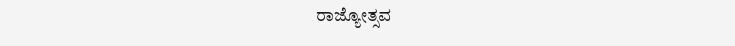ರಾಜ್ಯೋತ್ಸವ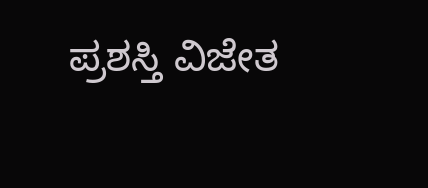ಪ್ರಶಸ್ತಿ ವಿಜೇತ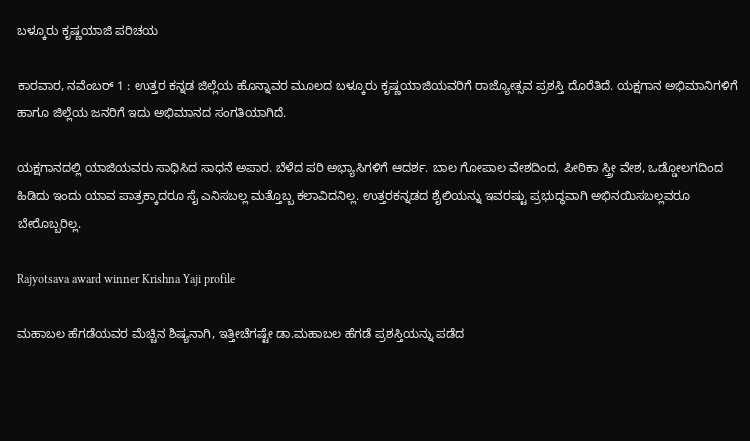ಬಳ್ಕೂರು ಕೃಷ್ಣಯಾಜಿ ಪರಿಚಯ

ಕಾರವಾರ, ನವೆಂಬರ್ 1 : ಉತ್ತರ ಕನ್ನಡ ಜಿಲ್ಲೆಯ ಹೊನ್ನಾವರ ಮೂಲದ ಬಳ್ಕೂರು ಕೃಷ್ಣಯಾಜಿಯವರಿಗೆ ರಾಜ್ಯೋತ್ಸವ ಪ್ರಶಸ್ತಿ ದೊರೆತಿದೆ. ಯಕ್ಷಗಾನ ಅಭಿಮಾನಿಗಳಿಗೆ ಹಾಗೂ ಜಿಲ್ಲೆಯ ಜನರಿಗೆ ಇದು ಅಭಿಮಾನದ ಸಂಗತಿಯಾಗಿದೆ.

ಯಕ್ಷಗಾನದಲ್ಲಿ ಯಾಜಿಯವರು ಸಾಧಿಸಿದ ಸಾಧನೆ ಅಪಾರ. ಬೆಳೆದ ಪರಿ ಅಭ್ಯಾಸಿಗಳಿಗೆ ಆದರ್ಶ. ಬಾಲ ಗೋಪಾಲ ವೇಶದಿಂದ, ಪೀಠಿಕಾ ಸ್ತ್ರೀ ವೇಶ, ಒಡ್ಡೋಲಗದಿಂದ ಹಿಡಿದು ಇಂದು ಯಾವ ಪಾತ್ರಕ್ಕಾದರೂ ಸೈ ಎನಿಸಬಲ್ಲ ಮತ್ತೊಬ್ಬ ಕಲಾವಿದನಿಲ್ಲ. ಉತ್ತರಕನ್ನಡದ ಶೈಲಿಯನ್ನು ಇವರಷ್ಟು ಪ್ರಭುದ್ಧವಾಗಿ ಅಭಿನಯಿಸಬಲ್ಲವರೂ ಬೇರೊಬ್ಬರಿಲ್ಲ.

Rajyotsava award winner Krishna Yaji profile

ಮಹಾಬಲ ಹೆಗಡೆಯವರ ಮೆಚ್ಚಿನ ಶಿಷ್ಯನಾಗಿ, ಇತ್ತೀಚೆಗಷ್ಟೇ ಡಾ.ಮಹಾಬಲ ಹೆಗಡೆ ಪ್ರಶಸ್ತಿಯನ್ನು ಪಡೆದ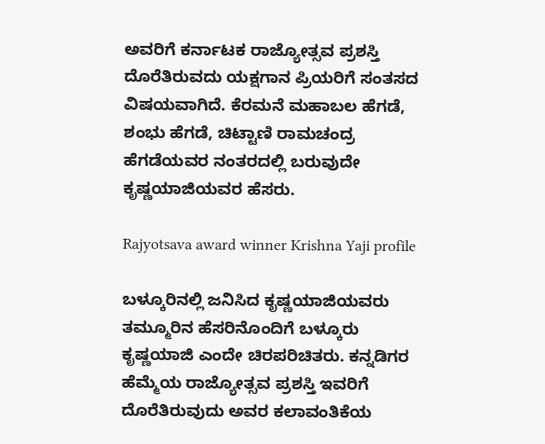ಅವರಿಗೆ ಕರ್ನಾಟಕ ರಾಜ್ಯೋತ್ಸವ ಪ್ರಶಸ್ತಿ ದೊರೆತಿರುವದು ಯಕ್ಷಗಾನ ಪ್ರಿಯರಿಗೆ ಸಂತಸದ ವಿಷಯವಾಗಿದೆ. ಕೆರಮನೆ ಮಹಾಬಲ ಹೆಗಡೆ, ಶಂಭು ಹೆಗಡೆ, ಚಿಟ್ಟಾಣಿ ರಾಮಚಂದ್ರ ಹೆಗಡೆಯವರ ನಂತರದಲ್ಲಿ ಬರುವುದೇ ಕೃಷ್ಣಯಾಜಿಯವರ ಹೆಸರು.

Rajyotsava award winner Krishna Yaji profile

ಬಳ್ಕೂರಿನಲ್ಲಿ ಜನಿಸಿದ ಕೃಷ್ಣಯಾಜಿಯವರು ತಮ್ಮೂರಿನ ಹೆಸರಿನೊಂದಿಗೆ ಬಳ್ಕೂರು ಕೃಷ್ಣಯಾಜಿ ಎಂದೇ ಚಿರಪರಿಚಿತರು. ಕನ್ನಡಿಗರ ಹೆಮ್ಮೆಯ ರಾಜ್ಯೋತ್ಸವ ಪ್ರಶಸ್ತಿ ಇವರಿಗೆ ದೊರೆತಿರುವುದು ಅವರ ಕಲಾವಂತಿಕೆಯ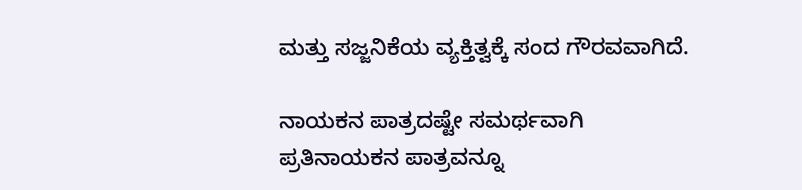ಮತ್ತು ಸಜ್ಜನಿಕೆಯ ವ್ಯಕ್ತಿತ್ವಕ್ಕೆ ಸಂದ ಗೌರವವಾಗಿದೆ.

ನಾಯಕನ ಪಾತ್ರದಷ್ಟೇ ಸಮರ್ಥವಾಗಿ ಪ್ರತಿನಾಯಕನ ಪಾತ್ರವನ್ನೂ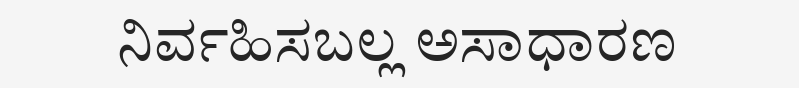ನಿರ್ವಹಿಸಬಲ್ಲ ಅಸಾಧಾರಣ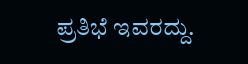ಪ್ರತಿಭೆ ಇವರದ್ದು.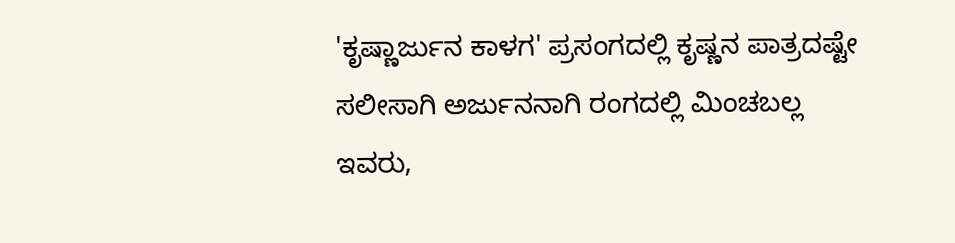'ಕೃಷ್ಣಾರ್ಜುನ ಕಾಳಗ' ಪ್ರಸಂಗದಲ್ಲಿ ಕೃಷ್ಣನ ಪಾತ್ರದಷ್ಟೇ ಸಲೀಸಾಗಿ ಅರ್ಜುನನಾಗಿ ರಂಗದಲ್ಲಿ ಮಿಂಚಬಲ್ಲ ಇವರು,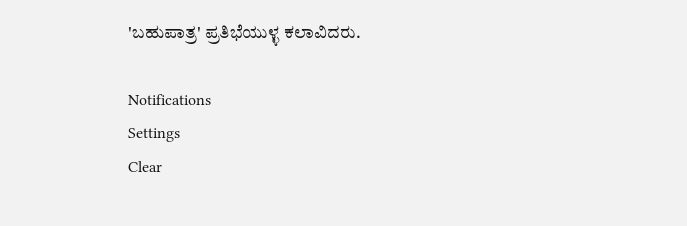'ಬಹುಪಾತ್ರ' ಪ್ರತಿಭೆಯುಳ್ಳ ಕಲಾವಿದರು.

Notifications
Settings
Clear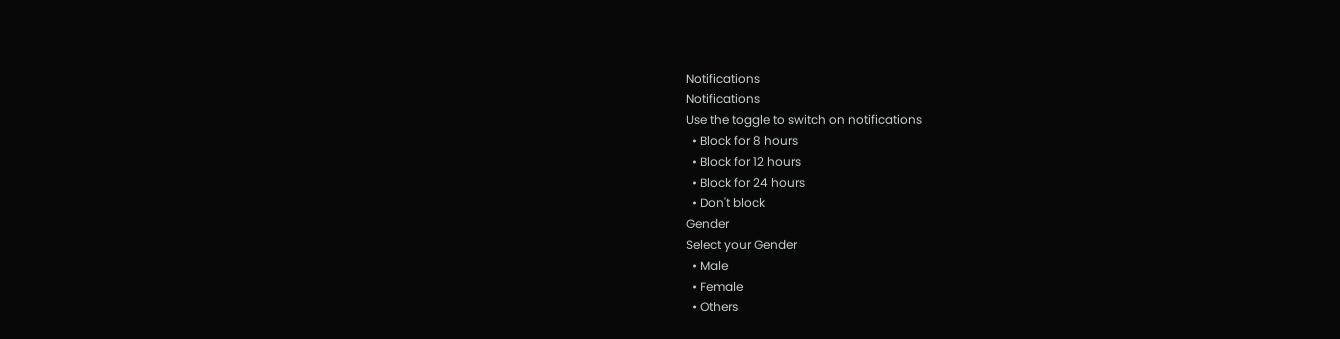Notifications
Notifications
Use the toggle to switch on notifications
  • Block for 8 hours
  • Block for 12 hours
  • Block for 24 hours
  • Don't block
Gender
Select your Gender
  • Male
  • Female
  • Others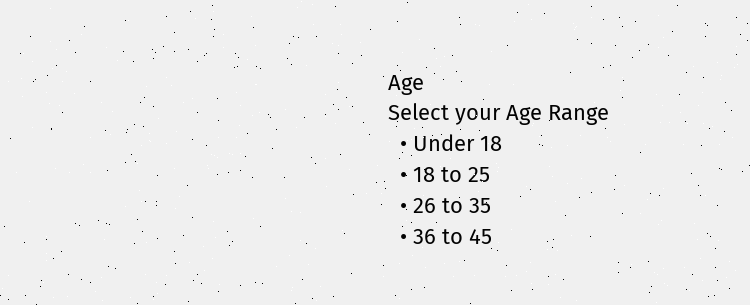Age
Select your Age Range
  • Under 18
  • 18 to 25
  • 26 to 35
  • 36 to 45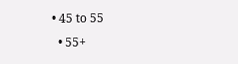• 45 to 55
  • 55+